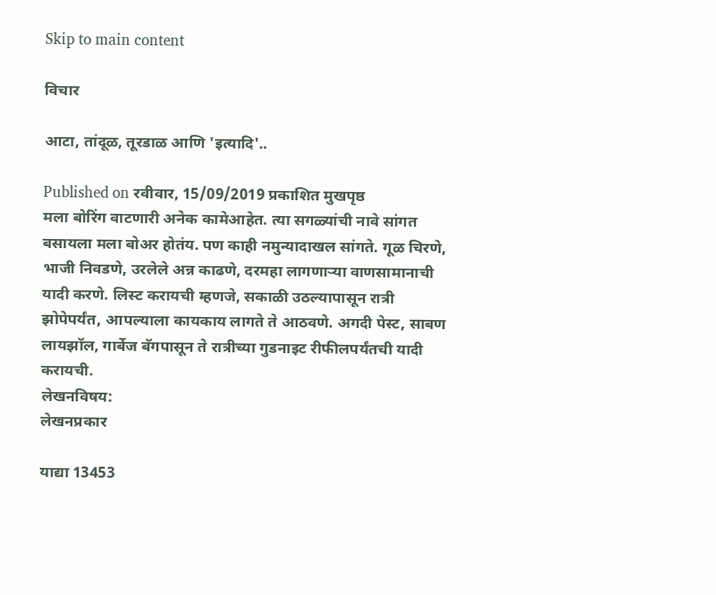Skip to main content

विचार

आटा, तांदूळ, तूरडाळ आणि 'इत्यादि'..

Published on रवीवार, 15/09/2019 प्रकाशित मुखपृष्ठ
मला बोरिंग वाटणारी अनेक कामेआहेत. त्या सगळ्यांची नावे सांगत बसायला मला बोअर होतंय. पण काही नमुन्यादाखल सांगते. गूळ चिरणे, भाजी निवडणे, उरलेले अन्न काढणे, दरमहा लागणार्‍या वाणसामानाची यादी करणे. लिस्ट करायची म्हणजे, सकाळी उठल्यापासून रात्री झोपेपर्यंत, आपल्याला कायकाय लागते ते आठवणे. अगदी पेस्ट, साबण लायझॉल, गार्बेज बॅगपासून ते रात्रीच्या गुडनाइट रीफीलपर्यंतची यादी करायची.
लेखनविषय:
लेखनप्रकार

याद्या 13453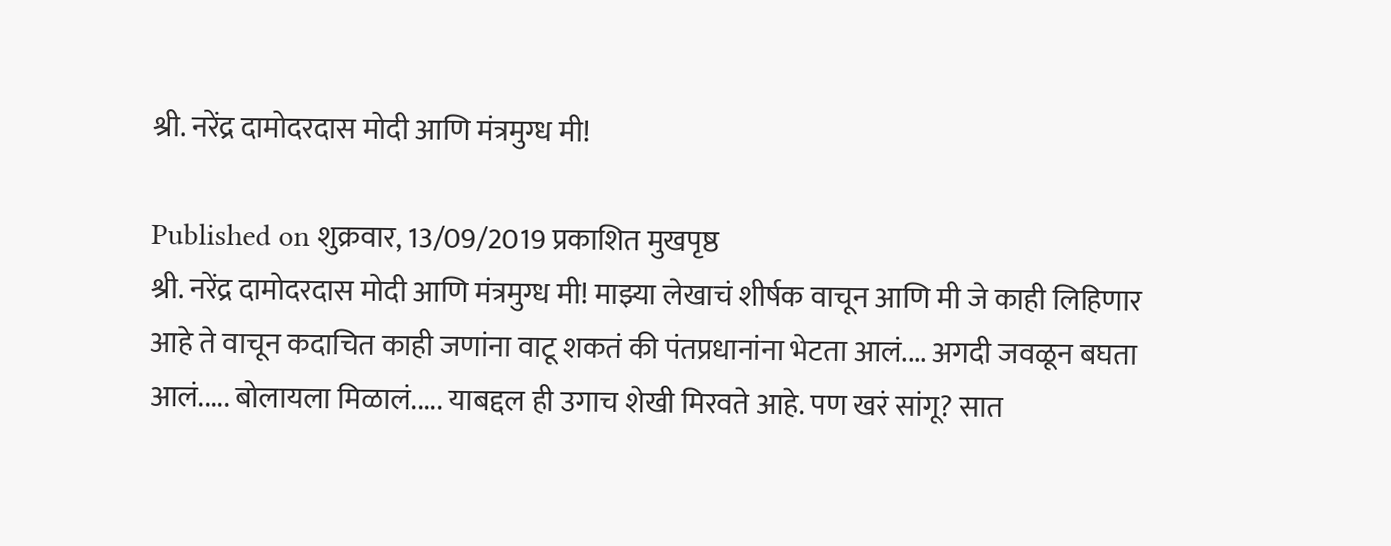श्री. नरेंद्र दामोदरदास मोदी आणि मंत्रमुग्ध मी!

Published on शुक्रवार, 13/09/2019 प्रकाशित मुखपृष्ठ
श्री. नरेंद्र दामोदरदास मोदी आणि मंत्रमुग्ध मी! माझ्या लेखाचं शीर्षक वाचून आणि मी जे काही लिहिणार आहे ते वाचून कदाचित काही जणांना वाटू शकतं की पंतप्रधानांना भेटता आलं.... अगदी जवळून बघता आलं..... बोलायला मिळालं..... याबद्दल ही उगाच शेखी मिरवते आहे. पण खरं सांगू? सात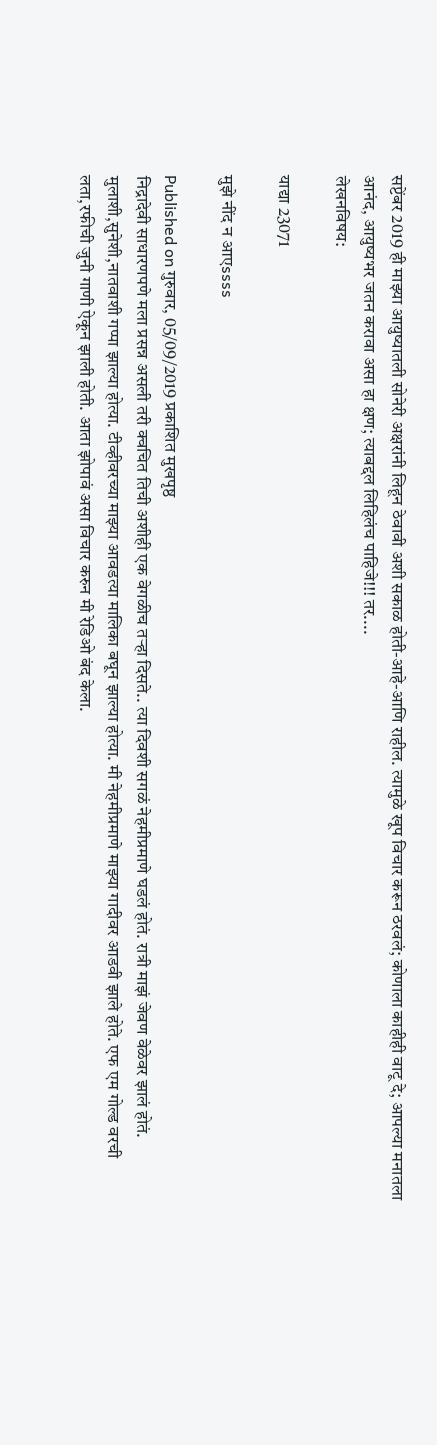सप्टेंबर 2019 ही माझ्या आयुष्यातली सोनेरी अक्षरांनी लिहून ठेवावी अशी सकाळ होती-आहे-आणि राहील. त्यामुळे खूप विचार करून ठरवलं; कोणाला काहीही वाटू दे; आपल्या मनातला आनंद, आयुष्यभर जतन करावा असा हा क्षण; त्याबद्दल लिहिलंच पाहिजे!!! तर....
लेखनविषय:

याद्या 23071

मुझे नींद न आएssss

Published on गुरुवार, 05/09/2019 प्रकाशित मुखपृष्ठ
निद्रादेवी साधारणपणे मला प्रसन्न असली तरी क्वचित तिची अशीही एक वेगळीच तऱ्हा दिसते.. त्या दिवशी सगळं नेहमीप्रमाणे घडलं होतं. रात्री माझं जेवण वेळेवर झालं होतं. मुलाशी,सुनेशी,नातवाशी गप्पा झाल्या होत्या. टीव्हीवरच्या माझ्या आवडत्या मालिका बघून झाल्या होत्या. मी नेहमीप्रमाणे माझ्या गादीवर आडवी झाले होते. एफ एम गोल्ड वरची लता,रफीची जुनी गाणी ऐकून झाली होती. आता झोपावं असा विचार करुन मी रेडिओ बंद केला.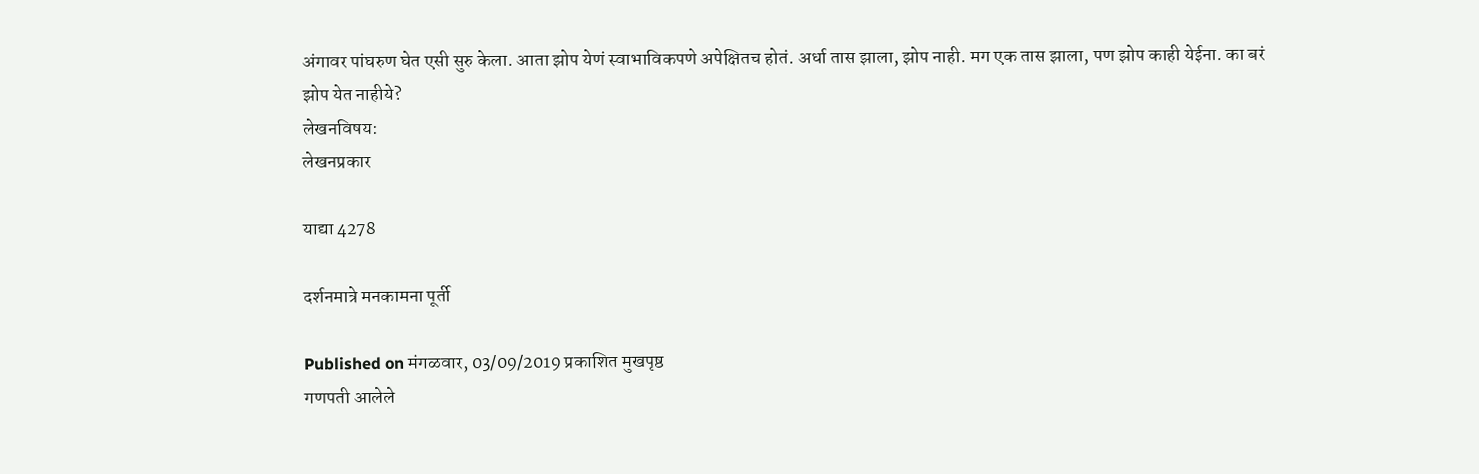अंगावर पांघरुण घेत एसी सुरु केला. आता झोप येणं स्वाभाविकपणे अपेक्षितच होतं. अर्धा तास झाला, झोप नाही. मग एक तास झाला, पण झोप काही येईना. का बरं झोप येत नाहीये?
लेखनविषय:
लेखनप्रकार

याद्या 4278

दर्शनमात्रे मनकामना पूर्ती

Published on मंगळवार, 03/09/2019 प्रकाशित मुखपृष्ठ
गणपती आलेले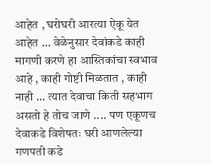आहेत , घरोघरी आरत्या ऐकू येत आहेत ... वेळेनुसार देवांकडे काही मागणी करणे हा आस्तिकांचा स्वभाव आहे , काही गोष्टी मिळतात , काही नाही ... त्यात देवाचा किती सहभाग असतो हे तोच जाणे .... पण एकूणच देवाकडे विशेषतः घरी आणलेल्या गणपती कडे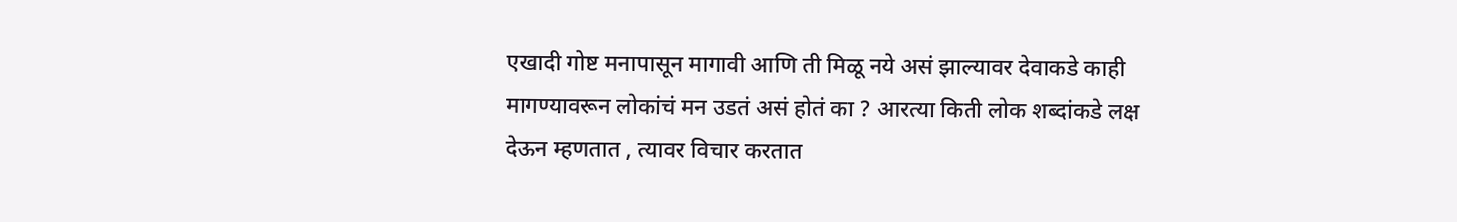एखादी गोष्ट मनापासून मागावी आणि ती मिळू नये असं झाल्यावर देवाकडे काही मागण्यावरून लोकांचं मन उडतं असं होतं का ? आरत्या किती लोक शब्दांकडे लक्ष देऊन म्हणतात , त्यावर विचार करतात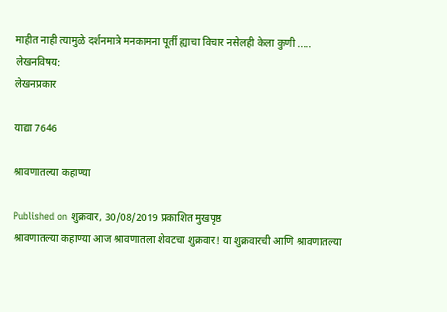माहीत नाही त्यामुळे दर्शनमात्रे मनकामना पूर्ती ह्याचा विचार नसेलही केला कुणी .....
लेखनविषय:
लेखनप्रकार

याद्या 7646

श्रावणातल्या कहाण्या

Published on शुक्रवार, 30/08/2019 प्रकाशित मुखपृष्ठ
श्रावणातल्या कहाण्या आज श्रावणातला शेवटचा शुक्रवार! या शुक्रवारची आणि श्रावणातल्या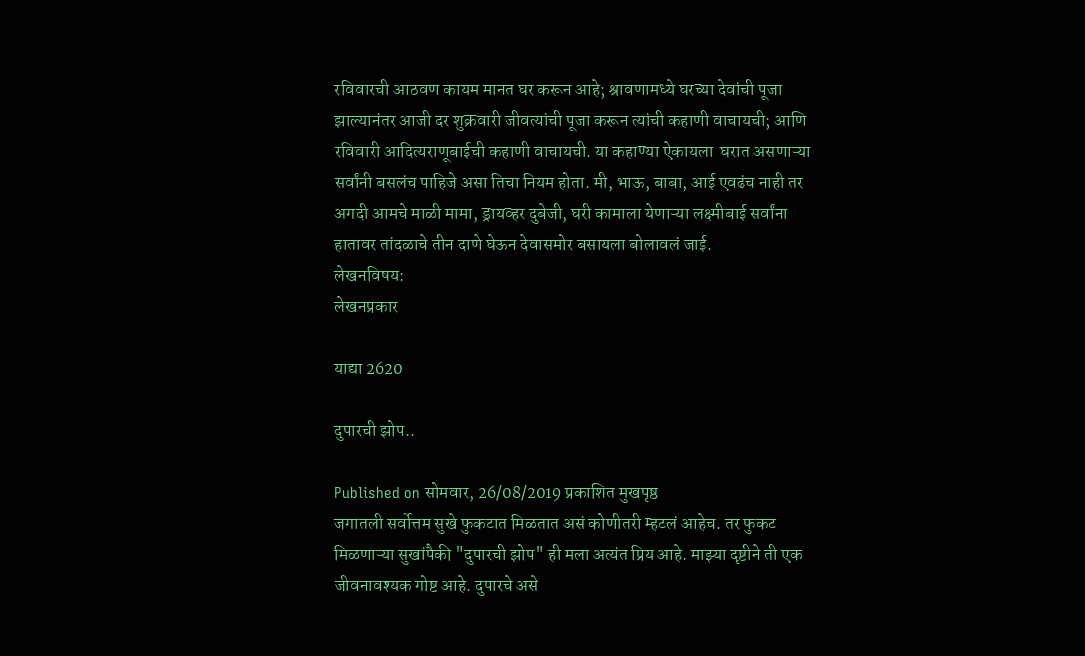रविवारची आठवण कायम मानत घर करून आहे; श्रावणामध्ये घरच्या देवांची पूजा झाल्यानंतर आजी दर शुक्रवारी जीवत्यांची पूजा करून त्यांची कहाणी वाचायची; आणि रविवारी आदित्यराणूबाईची कहाणी वाचायची. या कहाण्या ऐकायला  घरात असणाऱ्या सर्वांनी बसलंच पाहिजे असा तिचा नियम होता. मी, भाऊ, बाबा, आई एवढंच नाही तर अगदी आमचे माळी मामा, ड्रायव्हर दुबेजी, घरी कामाला येणाऱ्या लक्ष्मीबाई सर्वांना हातावर तांदळाचे तीन दाणे घेऊन देवासमोर बसायला बोलावलं जाई.
लेखनविषय:
लेखनप्रकार

याद्या 2620

दुपारची झोप..

Published on सोमवार, 26/08/2019 प्रकाशित मुखपृष्ठ
जगातली सर्वोत्तम सुखे फुकटात मिळतात असं कोणीतरी म्हटलं आहेच. तर फुकट मिळणाऱ्या सुखांपैकी "दुपारची झोप" ही मला अत्यंत प्रिय आहे. माझ्या दृष्टीने ती एक जीवनावश्यक गोष्ट आहे. दुपारचे असे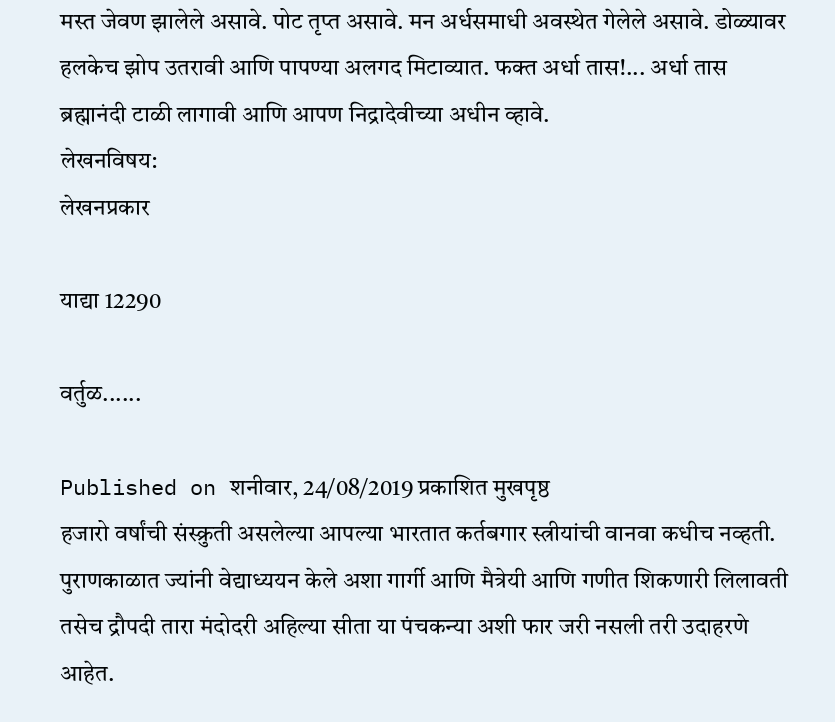मस्त जेवण झालेले असावे. पोट तृप्त असावे. मन अर्धसमाधी अवस्थेत गेलेले असावे. डोळ्यावर हलकेच झोप उतरावी आणि पापण्या अलगद मिटाव्यात. फक्त अर्धा तास!... अर्धा तास ब्रह्मानंदी टाळी लागावी आणि आपण निद्रादेवीच्या अधीन व्हावे.
लेखनविषय:
लेखनप्रकार

याद्या 12290

वर्तुळ......

Published on शनीवार, 24/08/2019 प्रकाशित मुखपृष्ठ
हजारो वर्षांची संस्क्रुती असलेल्या आपल्या भारतात कर्तबगार स्त्रीयांची वानवा कधीच नव्हती. पुराणकाळात ज्यांनी वेद्याध्ययन केले अशा गार्गी आणि मैत्रेयी आणि गणीत शिकणारी लिलावती तसेच द्रौपदी तारा मंदोदरी अहिल्या सीता या पंचकन्या अशी फार जरी नसली तरी उदाहरणे आहेत.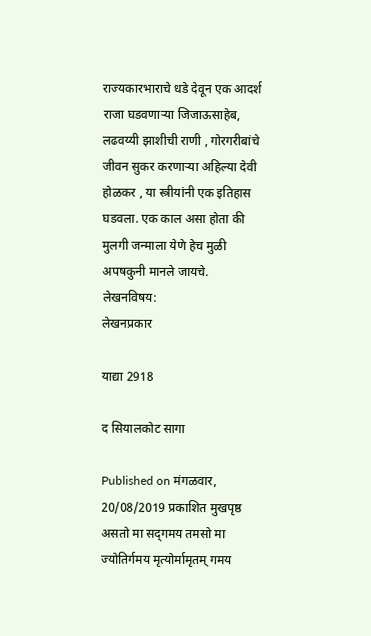राज्यकारभाराचे धडे देवून एक आदर्श राजा घडवणार्‍या जिजाऊसाहेब, लढवय्यी झाशीची राणी , गोरगरीबांचे जीवन सुकर करणार्‍या अहिल्या देवी होळकर , या स्त्रीयांनी एक इतिहास घडवला. एक काल असा होता की मुलगी जन्माला येणे हेच मुळी अपषकुनी मानले जायचे.
लेखनविषय:
लेखनप्रकार

याद्या 2918

द सियालकोट सागा

Published on मंगळवार, 20/08/2019 प्रकाशित मुखपृष्ठ
असतो मा सद्‌गमय तमसो मा ज्योतिर्गमय मृत्योर्मामृतम् गमय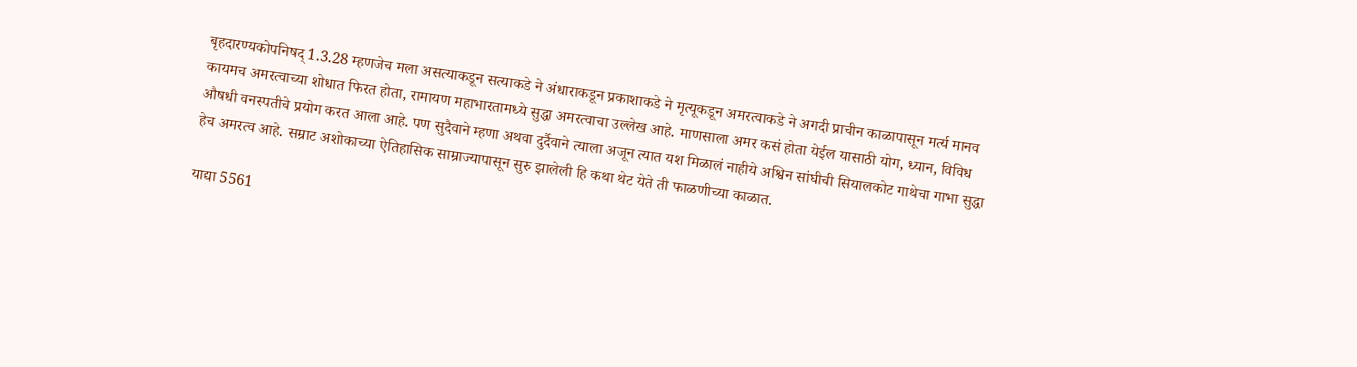बृहदारण्यकोपनिषद् 1.3.28 म्हणजेच मला असत्याकडून सत्याकडे ने अंधाराकडून प्रकाशाकडे ने मृत्यूकडून अमरत्वाकडे ने अगदी प्राचीन काळापासून मर्त्य मानव कायमच अमरत्वाच्या शोधात फिरत होता, रामायण महाभारतामध्ये सुद्धा अमरत्वाचा उल्लेख आहे. माणसाला अमर कसं होता येईल यासाठी योग, ध्यान, विविध औषधी वनस्पतीचे प्रयोग करत आला आहे. पण सुदैवाने म्हणा अथवा दुर्दैवाने त्याला अजून त्यात यश मिळालं नाहीये अश्विन सांघीची सियालकोट गाथेचा गाभा सुद्धा हेच अमरत्व आहे. सम्राट अशोकाच्या ऐतिहासिक साम्राज्यापासून सुरु झालेली हि कथा थेट येते ती फाळणीच्या काळात.

याद्या 5561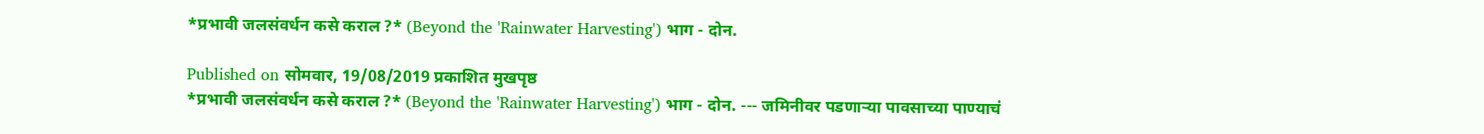*प्रभावी जलसंवर्धन कसे कराल ?* (Beyond the 'Rainwater Harvesting') भाग - दोन.

Published on सोमवार, 19/08/2019 प्रकाशित मुखपृष्ठ
*प्रभावी जलसंवर्धन कसे कराल ?* (Beyond the 'Rainwater Harvesting') भाग - दोन. --- जमिनीवर पडणाऱ्या पावसाच्या पाण्याचं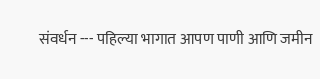संवर्धन --- पहिल्या भागात आपण पाणी आणि जमीन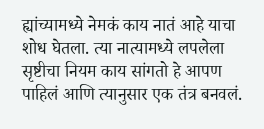ह्यांच्यामध्ये नेमकं काय नातं आहे याचा शोध घेतला. त्या नात्यामध्ये लपलेला सृष्टीचा नियम काय सांगतो हे आपण पाहिलं आणि त्यानुसार एक तंत्र बनवलं.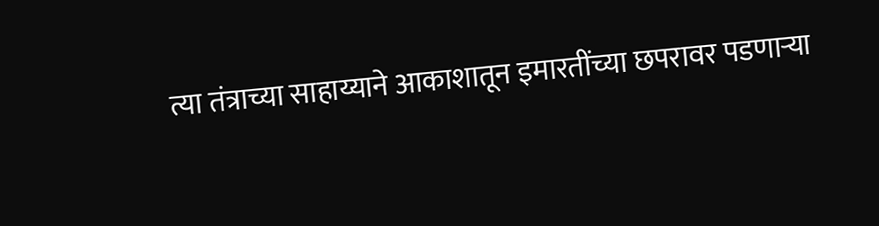त्या तंत्राच्या साहाय्याने आकाशातून इमारतींच्या छपरावर पडणाऱ्या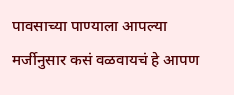पावसाच्या पाण्याला आपल्या मर्जीनुसार कसं वळवायचं हे आपण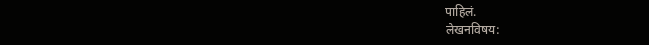पाहिलं.
लेखनविषय: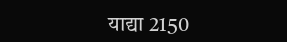याद्या 2150